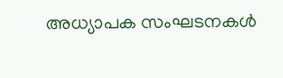അധ്യാപക സംഘടനകൾ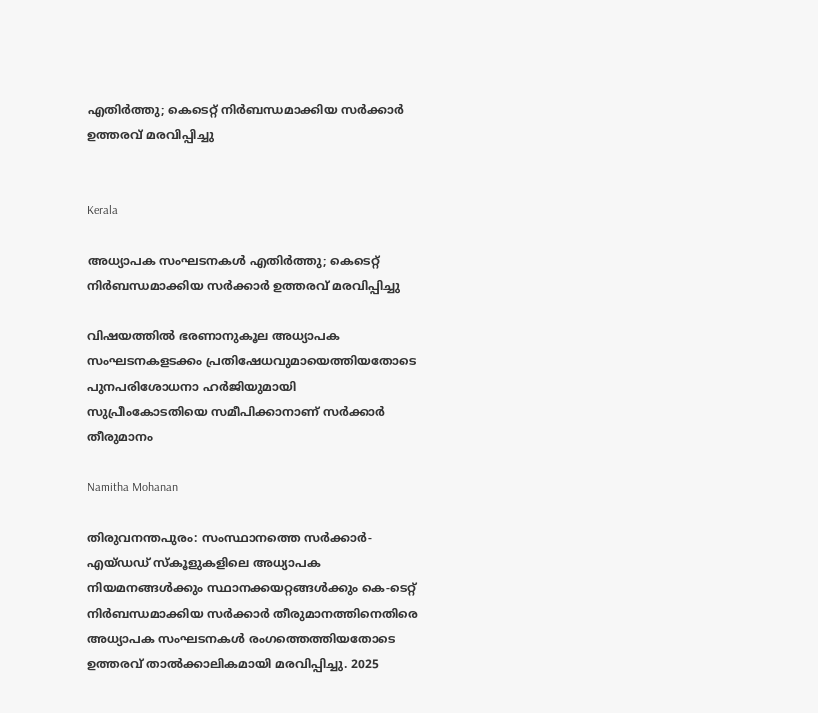എതിർത്തു; കെടെറ്റ് നിർബന്ധമാക്കിയ സർക്കാർ ഉത്തരവ് മരവിപ്പിച്ചു


Kerala

അധ്യാപക സംഘടനകൾ എതിർത്തു; കെടെറ്റ് നിർബന്ധമാക്കിയ സർക്കാർ ഉത്തരവ് മരവിപ്പിച്ചു

വിഷയത്തിൽ ഭരണാനുകൂല അധ്യാപക സംഘടനകളടക്കം പ്രതിഷേധവുമായെത്തിയതോടെ പുനപരിശോധനാ ഹർജിയുമായി സുപ്രീംകോടതിയെ സമീപിക്കാനാണ് സർക്കാർ തീരുമാനം

Namitha Mohanan

തിരുവനന്തപുരം: സംസ്ഥാനത്തെ സർക്കാർ-എയ്‌ഡഡ് സ്കൂളുകളിലെ അധ്യാപക നിയമനങ്ങൾക്കും സ്ഥാനക്കയറ്റങ്ങൾക്കും കെ-ടെറ്റ് നിർബന്ധമാക്കിയ സർക്കാർ തീരുമാനത്തിനെതിരെ അധ്യാപക സംഘടനകൾ രംഗത്തെത്തിയതോടെ ഉത്തരവ് താൽക്കാലികമായി മരവിപ്പിച്ചു. 2025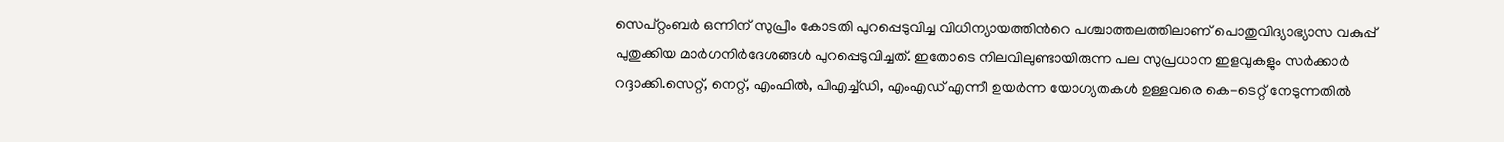സെപ്റ്റംബർ ഒന്നിന് സുപ്രീം കോടതി പുറപ്പെടുവിച്ച വിധിന്യായത്തിന്‍റെ പശ്ചാത്തലത്തിലാണ് പൊതുവിദ്യാഭ്യാസ വകുപ്പ് പുതുക്കിയ മാർഗനിർദേശങ്ങൾ പുറപ്പെടുവിച്ചത്. ഇതോടെ നിലവിലുണ്ടായിരുന്ന പല സുപ്രധാന ഇളവുകളും സർക്കാർ റദ്ദാക്കി.സെറ്റ്, നെറ്റ്, എംഫിൽ, പിഎച്ച്ഡി, എംഎഡ് എന്നീ ഉയർന്ന യോഗ്യതകൾ ഉള്ളവരെ കെ-ടെറ്റ് നേടുന്നതിൽ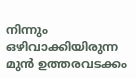നിന്നും ഒഴിവാക്കിയിരുന്ന മുൻ ഉത്തരവടക്കം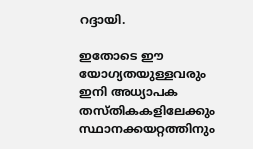റദ്ദായി.

ഇതോടെ ഈ യോഗ്യതയുള്ളവരും ഇനി അധ്യാപക തസ്തികകളിലേക്കും സ്ഥാനക്കയറ്റത്തിനും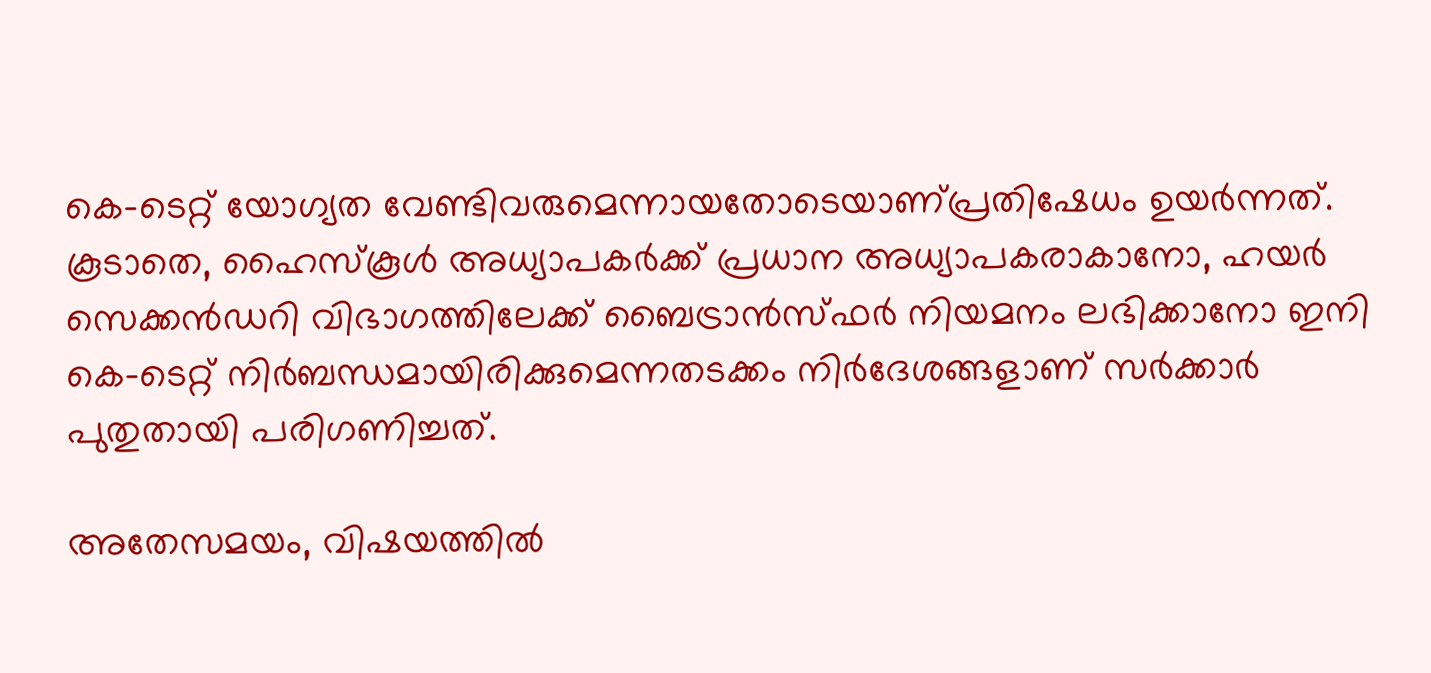കെ-ടെറ്റ് യോഗ്യത വേണ്ടിവരുമെന്നായതോടെയാണ്പ്രതിഷേധം ഉയർന്നത്. കൂടാതെ, ഹൈസ്കൂൾ അധ്യാപകർക്ക് പ്രധാന അധ്യാപകരാകാനോ, ഹയർ സെക്കൻഡറി വിഭാഗത്തിലേക്ക് ബൈട്രാൻസ്ഫർ നിയമനം ലഭിക്കാനോ ഇനി കെ-ടെറ്റ് നിർബന്ധമായിരിക്കുമെന്നതടക്കം നിർദേശങ്ങളാണ് സർക്കാർ പുതുതായി പരിഗണിച്ചത്.

അതേസമയം, വിഷയത്തിൽ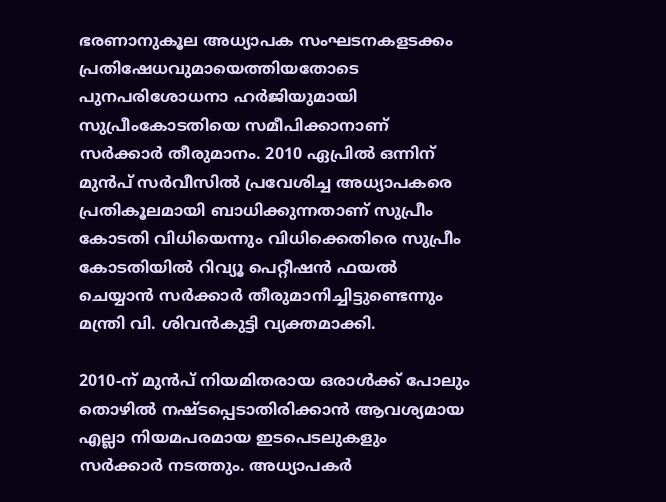ഭരണാനുകൂല അധ്യാപക സംഘടനകളടക്കം പ്രതിഷേധവുമായെത്തിയതോടെ പുനപരിശോധനാ ഹർജിയുമായി സുപ്രീംകോടതിയെ സമീപിക്കാനാണ് സർക്കാർ തീരുമാനം. 2010 ഏപ്രിൽ ഒന്നിന് മുൻപ് സർവീസിൽ പ്രവേശിച്ച അധ്യാപകരെ പ്രതികൂലമായി ബാധിക്കുന്നതാണ് സുപ്രീം കോടതി വിധിയെന്നും വിധിക്കെതിരെ സുപ്രീം കോടതിയിൽ റിവ്യൂ പെറ്റീഷൻ ഫയൽ ചെയ്യാൻ സർക്കാർ തീരുമാനിച്ചിട്ടുണ്ടെന്നും മന്ത്രി വി. ശിവൻകുട്ടി വ്യക്തമാക്കി.

2010-ന് മുൻപ് നിയമിതരായ ഒരാൾക്ക് പോലും തൊഴിൽ നഷ്ടപ്പെടാതിരിക്കാൻ ആവശ്യമായ എല്ലാ നിയമപരമായ ഇടപെടലുകളും സർക്കാർ നടത്തും. അധ്യാപകർ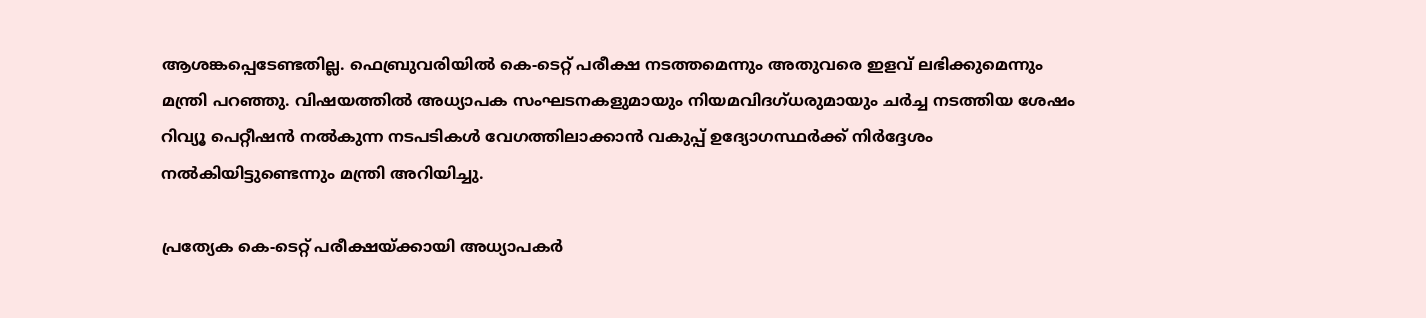ആശങ്കപ്പെടേണ്ടതില്ല. ഫെബ്രുവരിയിൽ കെ-ടെറ്റ് പരീക്ഷ നടത്തമെന്നും അതുവരെ ഇളവ് ലഭിക്കുമെന്നും മന്ത്രി പറഞ്ഞു. വിഷയത്തിൽ അധ്യാപക സംഘടനകളുമായും നിയമവിദഗ്ധരുമായും ചർച്ച നടത്തിയ ശേഷം റിവ്യൂ പെറ്റീഷൻ നൽകുന്ന നടപടികൾ വേഗത്തിലാക്കാൻ വകുപ്പ് ഉദ്യോഗസ്ഥർക്ക് നിർദ്ദേശം നൽകിയിട്ടുണ്ടെന്നും മന്ത്രി അറിയിച്ചു.

പ്രത്യേക കെ-ടെറ്റ് പരീക്ഷയ്ക്കായി അധ്യാപകർ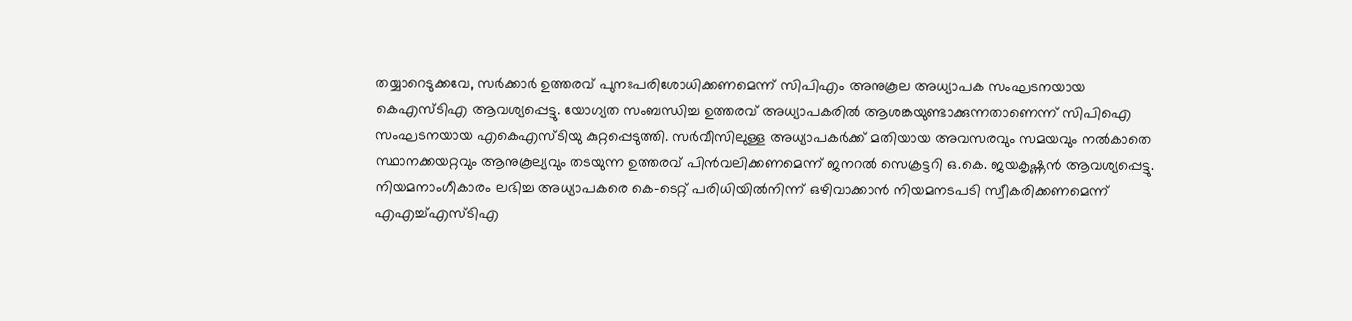തയ്യാറെടുക്കവേ, സർക്കാർ ഉത്തരവ് പുനഃപരിശോധിക്കണമെന്ന് സിപിഎം അനുകൂല അധ്യാപക സംഘടനയായ കെഎസ്ടിഎ ആവശ്യപ്പെട്ടു. യോഗ്യത സംബന്ധിച്ച ഉത്തരവ് അധ്യാപകരിൽ ആശങ്കയുണ്ടാക്കുന്നതാണെന്ന് സിപിഐ സംഘടനയായ എകെഎസ്ടിയു കുറ്റപ്പെടുത്തി. സർവീസിലുള്ള അധ്യാപകർക്ക് മതിയായ അവസരവും സമയവും നൽകാതെ സ്ഥാനക്കയറ്റവും ആനുകൂല്യവും തടയുന്ന ഉത്തരവ് പിൻവലിക്കണമെന്ന് ജനറൽ സെക്രട്ടറി ഒ.കെ. ജയകൃഷ്ണൻ ആവശ്യപ്പെട്ടു. നിയമനാംഗീകാരം ലഭിച്ച അധ്യാപകരെ കെ-ടെറ്റ് പരിധിയിൽനിന്ന് ഒഴിവാക്കാൻ ‌നിയമനടപടി സ്വീകരിക്കണമെന്ന് എഎച്ച്എസ്ടിഎ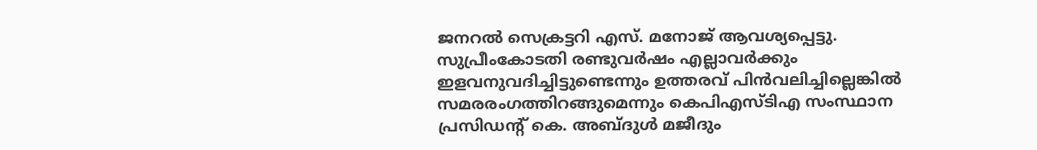ജനറൽ സെക്രട്ടറി എസ്. മനോജ് ആവശ്യപ്പെട്ടു. സുപ്രീംകോടതി രണ്ടുവർഷം എല്ലാവർക്കും ഇളവനുവദിച്ചിട്ടുണ്ടെന്നും ഉത്തരവ് പിൻവലിച്ചില്ലെങ്കിൽ സമരരംഗത്തിറങ്ങുമെന്നും കെപിഎസ്ടിഎ സംസ്ഥാന പ്രസിഡന്‍റ് കെ. അബ്ദുൾ മജീദും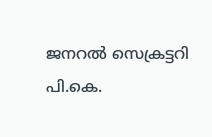ജനറൽ സെക്രട്ടറി പി.കെ.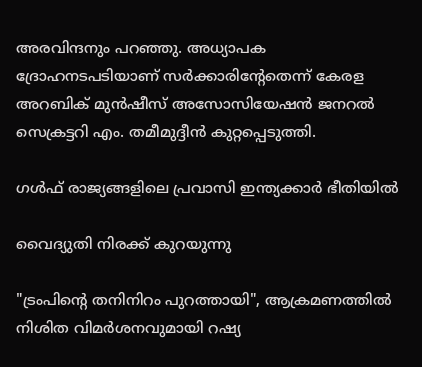അരവിന്ദനും പറഞ്ഞു. അധ്യാപക ദ്രോഹനടപടിയാണ് സർക്കാരിന്‍റേതെന്ന് കേരള അറബിക് മുൻഷീസ് അസോസിയേഷൻ ജനറൽ സെക്രട്ടറി എം. തമീമുദ്ദീൻ കുറ്റപ്പെടുത്തി.

ഗൾഫ് രാജ്യങ്ങളിലെ പ്രവാസി ഇന്ത്യക്കാർ ഭീതിയിൽ

വൈദ്യുതി നിരക്ക് കുറയുന്നു

"ട്രംപിന്‍റെ തനിനിറം പുറത്തായി", ആക്രമണത്തിൽ നിശിത വിമർശനവുമായി റഷ്യ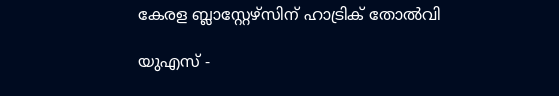കേരള ബ്ലാസ്റ്റേഴ്സിന് ഹാട്രിക് തോൽവി

യുഎസ് -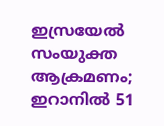ഇസ്രയേൽ സംയുക്ത ആക്രമണം; ഇറാനിൽ 51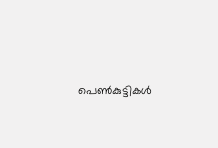പെൺകുട്ടികൾ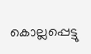കൊല്ലപ്പെട്ടു